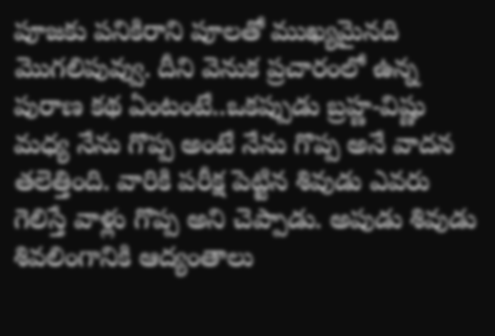పూజకు పనికిరాని పూలతో ముఖ్యమైనది మొగలిపువ్వు. దీని వెనుక ప్రచారంలో ఉన్న పురాణ కథ ఏంటంటే..ఒకప్పుడు బ్రహ్ణ-విష్ణు మధ్య నేను గొప్ప అంటే నేను గొప్ప అనే వాదన తలెత్తింది. వారికి పరీక్ష పెట్టిన శివుడు ఎవరు గెలిస్తే వాళ్లు గొప్ప అని చెప్పాడు. అపుడు శివుడు శివలింగానికి ఆద్యంతాలు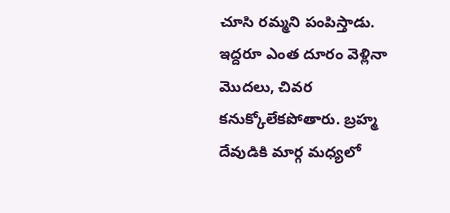చూసి రమ్మని పంపిస్తాడు. ఇద్దరూ ఎంత దూరం వెళ్లినా మొదలు, చివర కనుక్కోలేకపోతారు. బ్రహ్మ దేవుడికి మార్గ మధ్యలో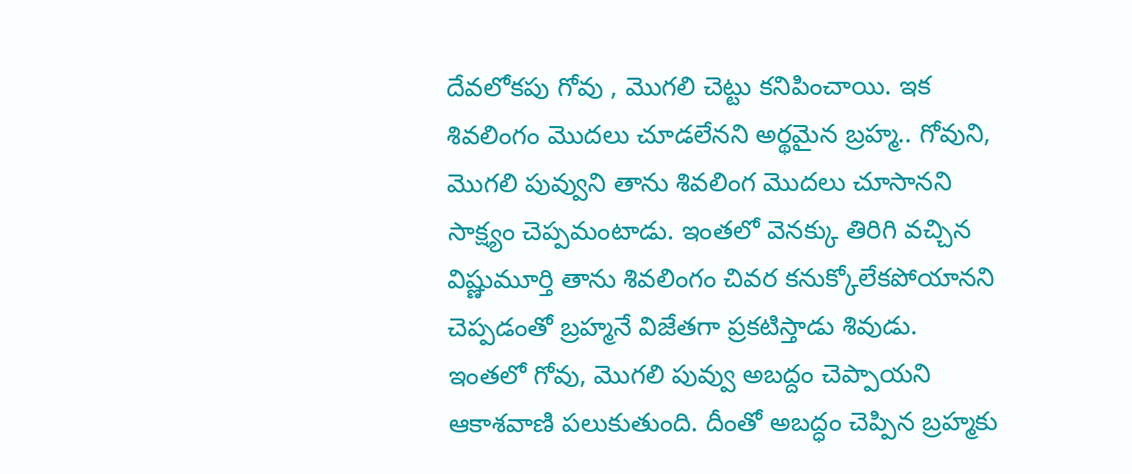దేవలోకపు గోవు , మొగలి చెట్టు కనిపించాయి. ఇక శివలింగం మొదలు చూడలేనని అర్థమైన బ్రహ్మ.. గోవుని, మొగలి పువ్వుని తాను శివలింగ మొదలు చూసానని సాక్ష్యం చెప్పమంటాడు. ఇంతలో వెనక్కు తిరిగి వచ్చిన విష్ణుమూర్తి తాను శివలింగం చివర కనుక్కోలేకపోయానని చెప్పడంతో బ్రహ్మనే విజేతగా ప్రకటిస్తాడు శివుడు. ఇంతలో గోవు, మొగలి పువ్వు అబద్దం చెప్పాయని ఆకాశవాణి పలుకుతుంది. దీంతో అబద్ధం చెప్పిన బ్రహ్మకు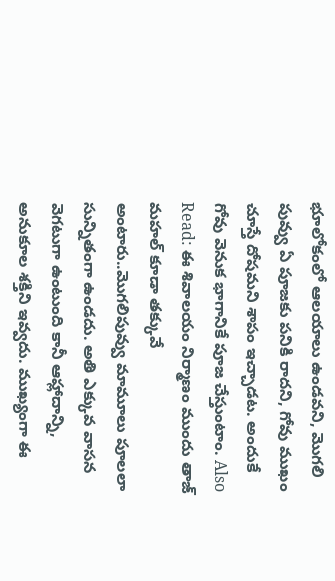భూలోకంలో ఆలయాలు ఉండవని, మొగలి పువ్వు ఏ పూజకు పనికి రాదని, గోవు ముఖం చూస్తే దోషమని శాపం ఇచ్చాడట. అందుకే గోవు వెనుక భాగానికే పూజ చేస్తుంటాం. Also Read: ఈ శివాలయం నిర్మాణం ముందు తాజ్ మహల్ కూడా తక్కువే అంటారు..మొగలిపువ్వు మామూలు పూలలా సున్నితంగా ఉండదు. అతి ఎక్కువ వాసన వెగటుగా ఉంటుంది కానీ ఆహ్లాదాన్ని, అనుకూల శక్తిని ఇవ్వదు. ముఖ్యంగా ఈ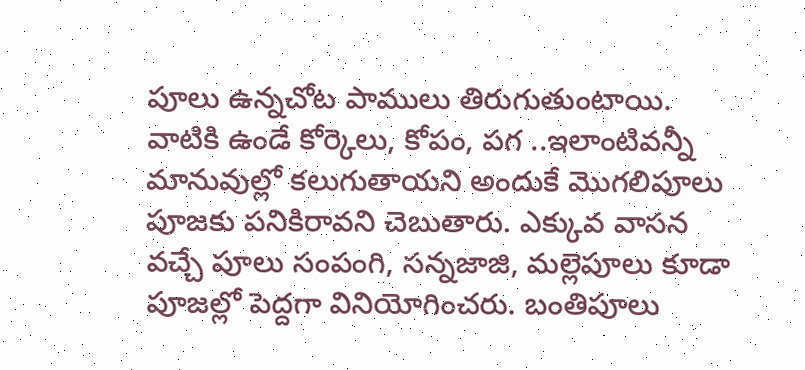పూలు ఉన్నచోట పాములు తిరుగుతుంటాయి. వాటికి ఉండే కోర్కెలు, కోపం, పగ ..ఇలాంటివన్నీ మానువుల్లో కలుగుతాయని అందుకే మొగలిపూలు పూజకు పనికిరావని చెబుతారు. ఎక్కువ వాసన వచ్చే పూలు సంపంగి, సన్నజాజి, మల్లెపూలు కూడా పూజల్లో పెద్దగా వినియోగించరు. బంతిపూలు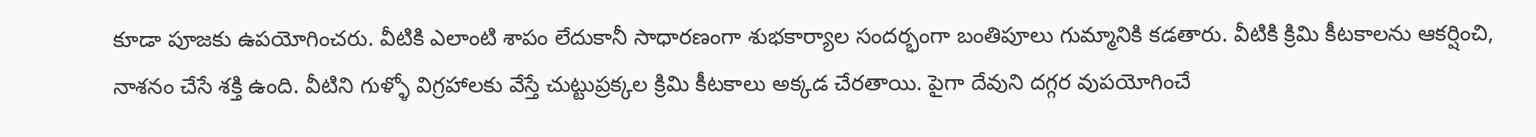కూడా పూజకు ఉపయోగించరు. వీటికి ఎలాంటి శాపం లేదుకానీ సాధారణంగా శుభకార్యాల సందర్భంగా బంతిపూలు గుమ్మానికి కడతారు. వీటికి క్రిమి కీటకాలను ఆకర్షించి, నాశనం చేసే శక్తి ఉంది. వీటిని గుళ్ళో విగ్రహాలకు వేస్తే చుట్టుప్రక్కల క్రిమి కీటకాలు అక్కడ చేరతాయి. పైగా దేవుని దగ్గర వుపయోగించే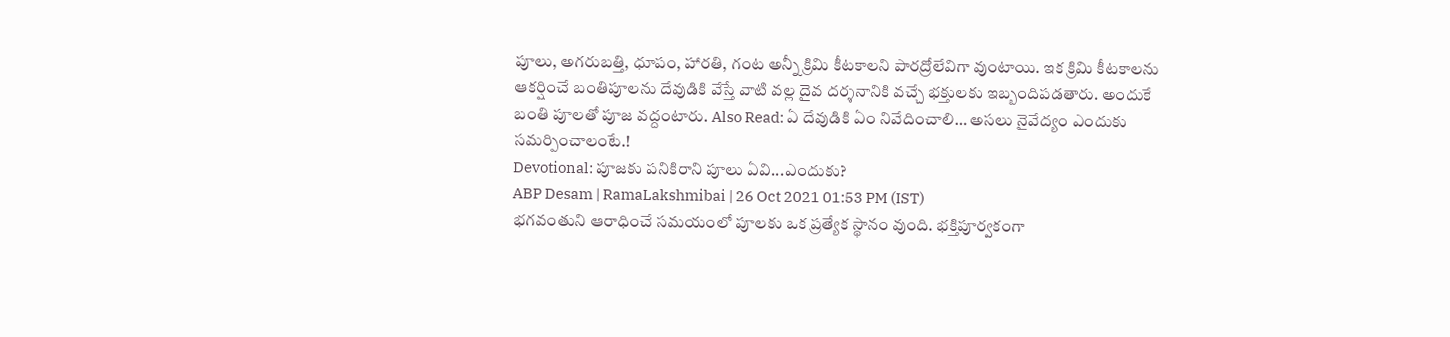పూలు, అగరుబత్తి, ధూపం, హారతి, గంట అన్నీ క్రిమి కీటకాలని పారద్రోలేవిగా వుంటాయి. ఇక క్రిమి కీటకాలను ఆకర్షించే బంతిపూలను దేవుడికి వేస్తే వాటి వల్ల దైవ దర్శనానికి వచ్చే భక్తులకు ఇబ్బందిపడతారు. అందుకే బంతి పూలతో పూజ వద్దంటారు. Also Read: ఏ దేవుడికి ఏం నివేదించాలి… అసలు నైవేద్యం ఎందుకు సమర్పించాలంటే.!
Devotional: పూజకు పనికిరాని పూలు ఏవి...ఎందుకు?
ABP Desam | RamaLakshmibai | 26 Oct 2021 01:53 PM (IST)
భగవంతుని ఆరాధించే సమయంలో పూలకు ఒక ప్రత్యేక స్థానం వుంది. భక్తిపూర్వకంగా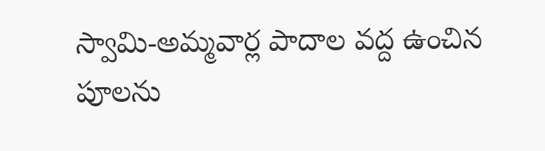స్వామి-అమ్మవార్ల పాదాల వద్ద ఉంచిన పూలను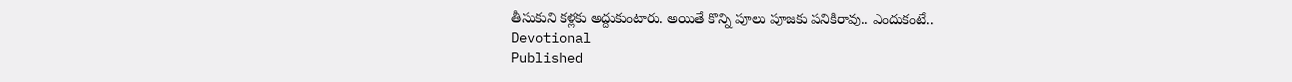తీసుకుని కళ్లకు అద్దుకుంటారు. అయితే కొన్ని పూలు పూజకు పనికిరావు.. ఎందుకంటే..
Devotional
Published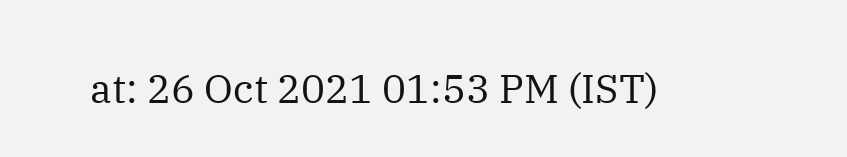at: 26 Oct 2021 01:53 PM (IST)